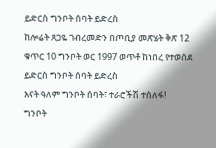ይድርስ ግንቦት ሰባት ይድረስ
ከሎሬት ጸጋዬ ገብረመድን በጦቢያ መጽሄት ቅጽ 12 ቁጥር 10 ግንቦት ወር 1997 ወጥቶ ከነበረ የተወሰደ
ይድርስ ግንቦት ሰባት ይድረስ
እናት ዓለም ግንቦት ሰባት፣ ተራሮችሽ ተሰለፋ!
ግንቦት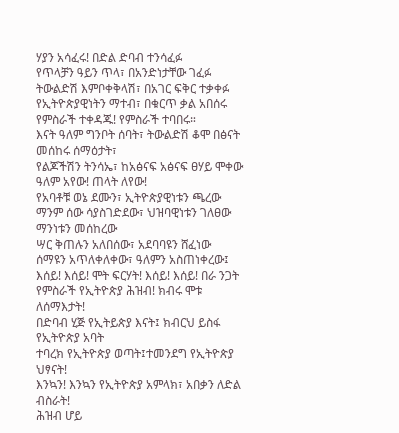ሃያን አሳፈሩ! በድል ድባብ ተንሳፈፉ
የጥላቻን ዓይን ጥላ፣ በአንድነታቸው ገፈፉ
ትውልድሽ እምቦቀቅላሽ፣ በአገር ፍቅር ተቃቀፉ
የኢትዮጵያዊነትን ማተብ፣ በቁርጥ ቃል አበሰሩ
የምስራች ተቀዳጁ! የምስራች ተባበሩ።
እናት ዓለም ግንቦት ሰባት፣ ትውልድሽ ቆሞ በፅናት
መሰከሩ ሰማዕታት፣
የልጆችሽን ትንሳኤ፣ ከአፅናፍ አፅናፍ ፀሃይ ሞቀው
ዓለም አየው! ጠላት ለየው!
የአባቶቹ ወኔ ደሙን፣ ኢትዮጵያዊነቱን ጫረው
ማንም ሰው ሳያስገድደው፣ ህዝባዊነቱን ገለፀው
ማንነቱን መሰከረው
ሣር ቅጠሉን አለበሰው፣ አደባባዩን ሸፈነው
ሰማዩን አጥለቀለቀው፣ ዓለምን አስጠነቀረው፤
እሰይ! እሰይ! ሞት ፍርሃት! እሰይ! እሰይ! በራ ንጋት
የምስራች የኢትዮጵያ ሕዝብ! ክብሩ ሞቱ ለሰማእታት!
በድባብ ሂጅ የኢትይጵያ እናት፤ ክብርህ ይስፋ የኢትዮጵያ አባት
ተባረክ የኢትዮጵያ ወጣት፤ተመንደግ የኢትዮጵያ ህፃናት!
እንኳን! እንኳን የኢትዮጵያ አምላክ፣ አበቃን ለድል ብስራት!
ሕዝብ ሆይ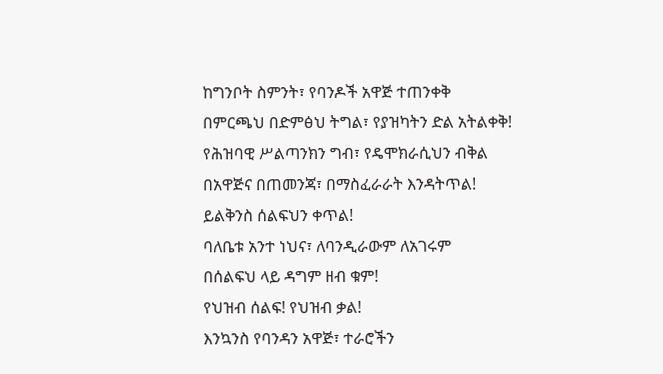ከግንቦት ስምንት፣ የባንዶች አዋጅ ተጠንቀቅ
በምርጫህ በድምፅህ ትግል፣ የያዝካትን ድል አትልቀቅ!
የሕዝባዊ ሥልጣንክን ግብ፣ የዴሞክራሲህን ብቅል
በአዋጅና በጠመንጃ፣ በማስፈራራት እንዳትጥል!
ይልቅንስ ሰልፍህን ቀጥል!
ባለቤቱ አንተ ነህና፣ ለባንዲራውም ለአገሩም
በሰልፍህ ላይ ዳግም ዘብ ቁም!
የህዝብ ሰልፍ! የህዝብ ቃል!
እንኳንስ የባንዳን አዋጅ፣ ተራሮችን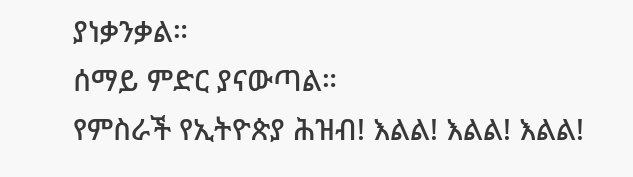ያነቃንቃል።
ሰማይ ምድር ያናውጣል።
የምስራች የኢትዮጵያ ሕዝብ! እልል! እልል! እልል!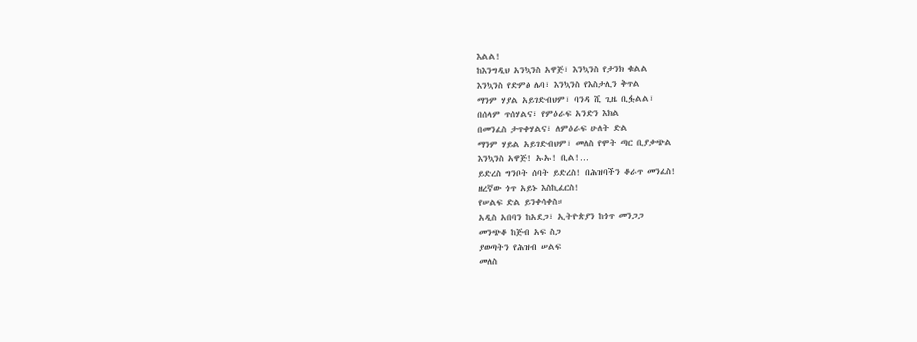እልል!
ከእንግዲህ አንኳንስ አዋጅ፣ እንኳንስ የታንክ ቁልል
እንኳንስ የድምፅ ሌባ፣ እንኳንስ የእስታሊን ቅጥል
ማንም ሃያል አይገድብህም፣ ባንዳ ሺ ጊዜ ቢፏልል፣
በሰላም ጥሰሃልና፣ የምዕራፍ አንድን እክል
በመንፈስ ታጥቀሃልና፣ ለምዕራፍ ሁለት ድል
ማንም ሃይል አይገድብህም፣ መለስ የሞት ጣር ቢያቃጭል
እንኳንስ አዋጅ! ኡኡ! ቢል!…
ይድረስ ግንቦት ሰባት ይድረስ! በሕዝባችን ቆራጥ መንፈስ!
ዘረኛው ጎጥ አይኑ እስኪፈርስ!
የሠልፍ ድል ይንቀሳቀስ።
አዲስ አበባን ከአደጋ፣ ኢትዮጵያን ከጎጥ መንጋጋ
መንጭቆ ከጅብ አፍ ስጋ
ያወጣትን የሕዝብ ሠልፍ
መለስ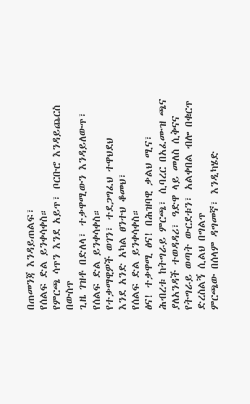በጠመንጃ እንዳይጠልፍ፣
የሰልፍ ድል ይንቀሳቀስ።
የምርጫ ሳጥን እንደ አይጥ፣ ቦርቡሮ እንዳይጨርስ በውስጥ
ጊዜ ገዝቶ በድለላ፣ ተቃዋሚውን እንዳይለውጥ፣
የሰልፍ ድል ይንቀሳቀስ።
የተቃማዊዎች ወገን፣ ተደጋግፈህ ተዋህደህ
እንደ አንድ አካል ፀንተህ ቆመህ፣
የሰልፍ ድል ይንቀሳቀስ።
ፅና! ተቃዋሚ ፅና! በሕዝባዊ ቃልህ ሚና፣
ሕብረቱ ከትግራይ ምርጫ፣ ሲባረር በአፈሙዝ ጫና
ያለአንዳች ተወዳዳሪ፣ ዓድዋ ላይ መለስ ሲቅናና
የትግራይ ወጣት ውርደቱን፣ አልቀበል ብሎ በቁርጥ
ድረስልኝ ሲልህ በግልጥ
ምርጫው በሰላም ዳግመኛ፣ እንዲካሄድ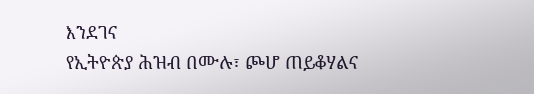እንደገና
የኢትዮጵያ ሕዝብ በሙሉ፣ ጮሆ ጠይቆሃልና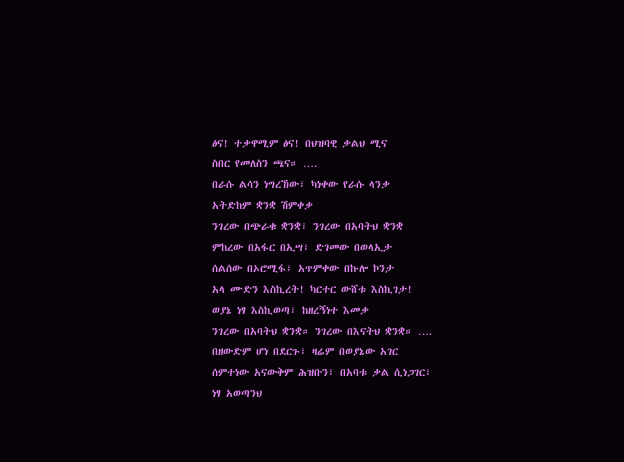ፅና! ተቃዋሚም ፅና! በህዝባዊ ቃልህ ሚና
ስበር የመለስን ጫና። ….
በራሱ ልሳን ነግረኸው፣ ካነቀው የራሱ ላንቃ
አትድከም ቋንቋ ሽምቀቃ
ንገረው በጭራቁ ቋንቋ፣ ንገረው በአባትህ ቋንቋ
ምከረው በአፋር በኢሣ፣ ድገመው በወላኢታ
ሰልሰው በኦሮሚፋ፣ አጥምቀው በኩሎ ኮንታ
አላ ሙድን እስኪረት! ካርተር ውሸቱ እስኪገታ!
ወያኔ ነፃ እስኪወጣ፣ ከዘረኝነተ እመቃ
ንገረው በአባትህ ቋንቋ። ንገረው በእናትህ ቋንቋ። ….
በዘውድም ሆነ በደርጉ፣ ዛሬም በወያኔው አገር
ሰምተነው አናውቅም ሕዝቡን፣ በአባቱ ቃል ሲነጋገር፣
ነፃ አወጣንህ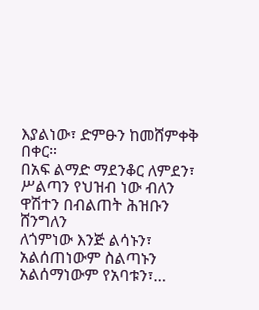እያልነው፣ ድምፁን ከመሸምቀቅ በቀር።
በአፍ ልማድ ማደንቆር ለምደን፣ ሥልጣን የህዝብ ነው ብለን
ዋሽተን በብልጠት ሕዝቡን ሸንግለን
ለጎምነው እንጅ ልሳኑን፣ አልሰጠነውም ስልጣኑን
አልሰማነውም የአባቱን፣…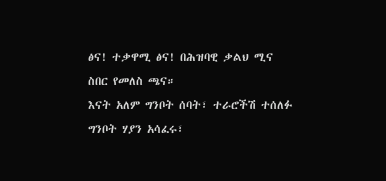ፅና! ተቃዋሚ ፅና! በሕዝባዊ ቃልህ ሚና
ስበር የመለስ ጫና።
እናት አለም ግንቦት ሰባት፣ ተራሮችሽ ተሰለፉ
ግንቦት ሃያን አሳፈሩ፣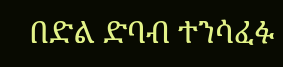በድል ድባብ ተንሳፈፉ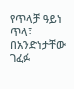የጥላቻ ዓይነ ጥላ፣ በአንድነታቸው ገፈፉ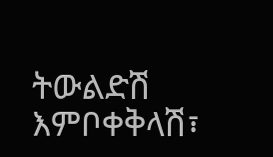ትውልድሽ እምቦቀቅላሽ፣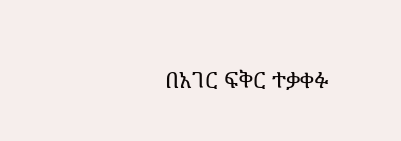በአገር ፍቅር ተቃቀፉ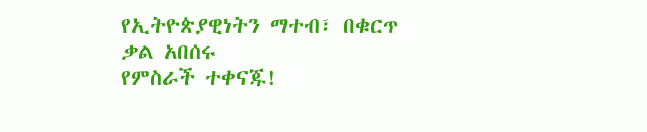የኢትዮጵያዊነትን ማተብ፣ በቁርጥ ቃል አበሰሩ
የምስራች ተቀናጁ!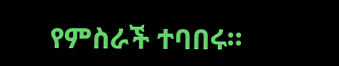የምስራች ተባበሩ።